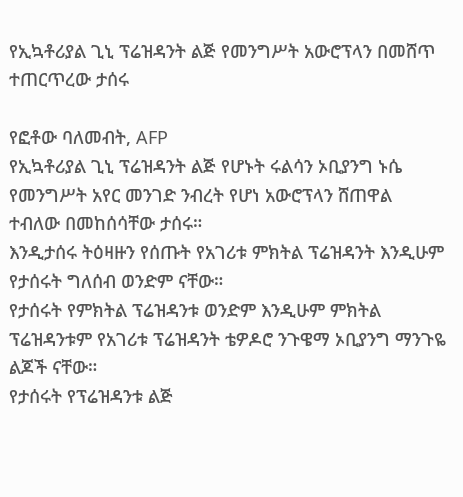የኢኳቶሪያል ጊኒ ፕሬዝዳንት ልጅ የመንግሥት አውሮፕላን በመሸጥ ተጠርጥረው ታሰሩ

የፎቶው ባለመብት, AFP
የኢኳቶሪያል ጊኒ ፕሬዝዳንት ልጅ የሆኑት ሩልሳን ኦቢያንግ ኑሴ የመንግሥት አየር መንገድ ንብረት የሆነ አውሮፕላን ሸጠዋል ተብለው በመከሰሳቸው ታሰሩ።
እንዲታሰሩ ትዕዛዙን የሰጡት የአገሪቱ ምክትል ፕሬዝዳንት እንዲሁም የታሰሩት ግለሰብ ወንድም ናቸው።
የታሰሩት የምክትል ፕሬዝዳንቱ ወንድም እንዲሁም ምክትል ፕሬዝዳንቱም የአገሪቱ ፕሬዝዳንት ቴዎዶሮ ንጉዌማ ኦቢያንግ ማንጉዬ ልጆች ናቸው።
የታሰሩት የፕሬዝዳንቱ ልጅ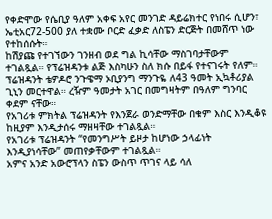የቀድሞው የሴቢያ ዓለም አቀፍ አየር መንገድ ዳይሬክተር የነበሩ ሲሆን፣ ኤቲአር72-500 ያለ ተቋሙ ቦርድ ፈቃድ ለስፔን ድርጅት በመሸጥ ነው የተከሰሱት።
ከሽያጩ የተገኘውን ገንዘብ ወደ ግል ኪሳቸው ማስገባታቸውም ተገልጿል። የፕሬዝዳንቱ ልጅ እስካሁን ስለ ክሱ በይፋ የተናገሩት የለም።
ፕሬዝዳንት ቴዎዶሮ ንጉዌማ ኦቢያንግ ማንጉዬ ለ43 ዓመት ኢኳቶሪያል ጊኒን መርተዋል። ረዥም ዓመታት አገር በመግዛትም በዓለም ግንባር ቀደም ናቸው።
የአገሪቱ ምክትል ፕሬዝዳንት የእንጀራ ወንድማቸው በቁም እስር እንዲቆዩ ከዚያም እንዲታሰሩ ማዘዛቸው ተገልጿል።
የአገሪቱ ፕሬዝዳንት “የመንግሥት ይዞታ ከሆነው ኃላፊነት እንዲያነሳቸው” መጠየቃቸውም ተገልጿል።
አምና አንድ አውሮፕላን ስፔን ውስጥ ጥገና ላይ ሳለ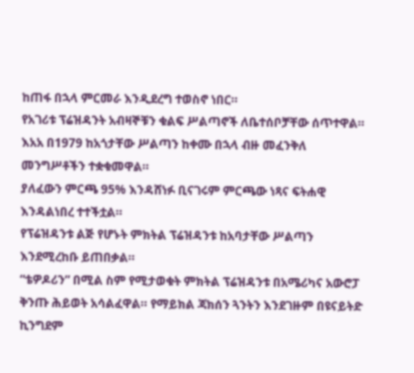ከጠፋ በኋላ ምርመራ እንዲደረግ ተወስኖ ነበር።
የአገሪቱ ፕሬዝዳንት አብዛኞቹን ቁልፍ ሥልጣኖች ለቤተሰቦቻቸው ሰጥተዋል።
እአአ በ1979 ከአጎታቸው ሥልጣን ከቀሙ በኋላ ብዙ መፈንቅለ መንግሥቶችን ተቋቁመዋል።
ያለፈውን ምርጫ 95% እንዳሸነፉ ቢናገሩም ምርጫው ነጻና ፍትሐዊ እንዳልነበረ ተተችቷል።
የፕሬዝዳንቱ ልጅ የሆኑት ምክትል ፕሬዝዳንቱ ከአባታቸው ሥልጣን እንደሚረከቡ ይጠበቃል።
“ቴዎዶሪን” በሚል ስም የሚታወቁት ምክትል ፕሬዝዳንቱ በአሜሪካና አውሮፓ ቅንጡ ሕይወት አሳልፈዋል። የማይክል ጃክሰን ጓንትን እንደገዙም በዩናይትድ ኪንግደም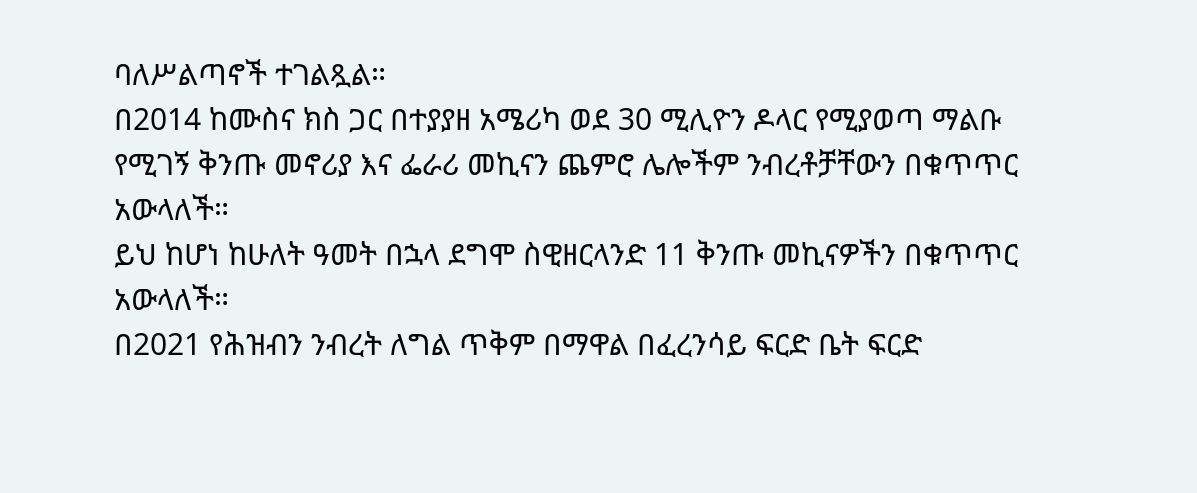ባለሥልጣኖች ተገልጿል።
በ2014 ከሙስና ክስ ጋር በተያያዘ አሜሪካ ወደ 30 ሚሊዮን ዶላር የሚያወጣ ማልቡ የሚገኝ ቅንጡ መኖሪያ እና ፌራሪ መኪናን ጨምሮ ሌሎችም ንብረቶቻቸውን በቁጥጥር አውላለች።
ይህ ከሆነ ከሁለት ዓመት በኋላ ደግሞ ስዊዘርላንድ 11 ቅንጡ መኪናዎችን በቁጥጥር አውላለች።
በ2021 የሕዝብን ንብረት ለግል ጥቅም በማዋል በፈረንሳይ ፍርድ ቤት ፍርድ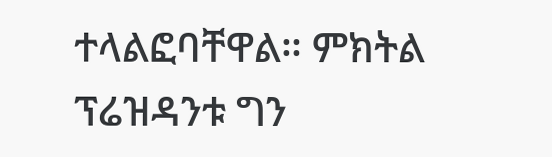ተላልፎባቸዋል። ምክትል ፕሬዝዳንቱ ግን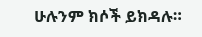ሁሉንም ክሶች ይክዳሉ።